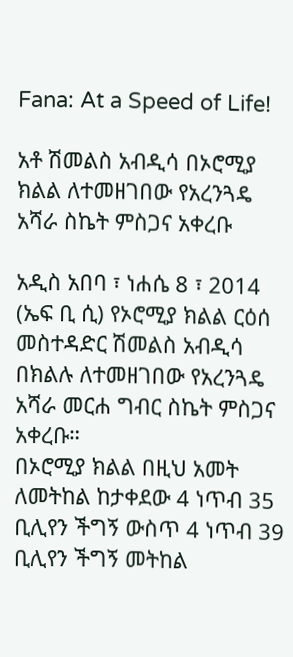Fana: At a Speed of Life!

አቶ ሽመልስ አብዲሳ በኦሮሚያ ክልል ለተመዘገበው የአረንጓዴ አሻራ ስኬት ምስጋና አቀረቡ

አዲስ አበባ ፣ ነሐሴ 8 ፣ 2014 (ኤፍ ቢ ሲ) የኦሮሚያ ክልል ርዕሰ መስተዳድር ሽመልስ አብዲሳ በክልሉ ለተመዘገበው የአረንጓዴ አሻራ መርሐ ግብር ስኬት ምስጋና አቀረቡ።
በኦሮሚያ ክልል በዚህ አመት ለመትከል ከታቀደው 4 ነጥብ 35 ቢሊየን ችግኝ ውስጥ 4 ነጥብ 39 ቢሊየን ችግኝ መትከል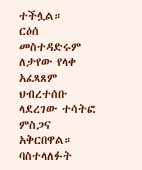ተችሏል።
ርዕሰ መስተዳድሩም ለታየው የላቀ አፈጻጸም ህብረተሰቡ ላደረገው ተሳትፎ ምስጋና አቅርበዋል።
ባስተላለፉት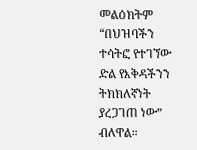መልዕክትም “በህዝባችን ተሳትፎ የተገኘው ድል የእቅዳችንን ትክክለኛነት ያረጋገጠ ነው” ብለዋል።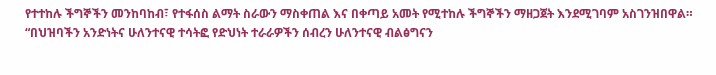የተተከሉ ችግኞችን መንከባከብ፣ የተፋሰስ ልማት ስራውን ማስቀጠል እና በቀጣይ አመት የሚተከሉ ችግኞችን ማዘጋጀት እንደሚገባም አስገንዝበዋል።
“በህዝባችን አንድነትና ሁለንተናዊ ተሳትፎ የድህነት ተራራዎችን ሰብረን ሁለንተናዊ ብልፅግናን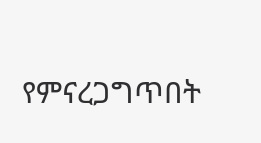የምናረጋግጥበት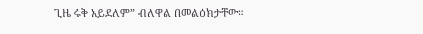ጊዜ ሩቅ አይደለም” ብለዋል በመልዕክታቸው።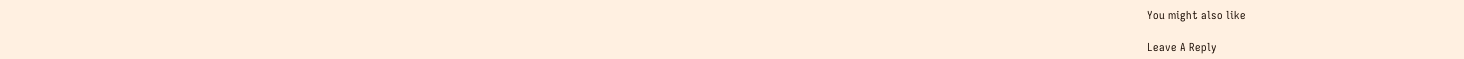You might also like

Leave A Reply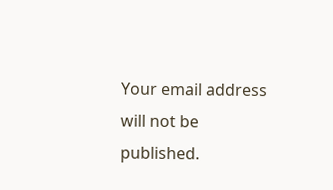Your email address will not be published.